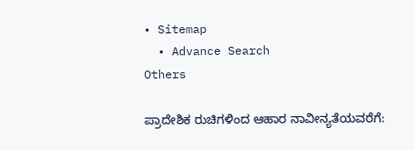• Sitemap
  • Advance Search
Others

ಪ್ರಾದೇಶಿಕ ರುಚಿಗಳಿಂದ ಆಹಾರ ನಾವೀನ್ಯತೆಯವರೆಗೆ: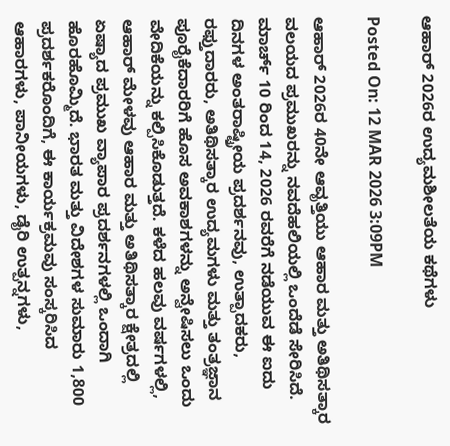ಆಹಾರ್ 2026ರ ಉದ್ಯಮಶೀಲತೆಯ ಕಥೆಗಳು

Posted On: 12 MAR 2026 3:09PM

ಆಹಾರ್ 2026ರ 40ನೇ ಆವೃತ್ತಿಯು ಆಹಾರ ಮತ್ತು ಅತಿಥಿಸತ್ಕಾರ ವಲಯದ ಪ್ರಮುಖರನ್ನು ನವದೆಹಲಿಯಲ್ಲಿ ಒಂದೆಡೆ ಸೇರಿಸಿದೆ. ಮಾರ್ಚ್ 10 ರಿಂದ 14, 2026 ರವರೆಗೆ ನಡೆಯುವ ಈ ಐದು ದಿನಗಳ ಅಂತರಾಷ್ಟ್ರೀಯ ಪ್ರದರ್ಶನವು, ಉತ್ಪಾದಕರು, ರಫ್ತುದಾರರು, ಅತಿಥಿಸತ್ಕಾರ ಉದ್ಯಮಗಳು ಮತ್ತು ತಂತ್ರಜ್ಞಾನ ಪೂರೈಕೆದಾರರಿಗೆ ಹೊಸ ಅವಕಾಶಗಳನ್ನು ಅನ್ವೇಷಿಸಲು ಒಂದು ವೇದಿಕೆಯನ್ನು ಕಲ್ಪಿಸಿಕೊಡುತ್ತದೆ. ಕಳೆದ ಹಲವು ವರ್ಷಗಳಲ್ಲಿ, ಆಹಾರ್ ಮೇಳವು ಆಹಾರ ಮತ್ತು ಅತಿಥಿಸತ್ಕಾರ ಕ್ಷೇತ್ರದಲ್ಲಿ ಏಷ್ಯಾದ ಪ್ರಮುಖ ವ್ಯಾಪಾರ ಪ್ರದರ್ಶನಗಳಲ್ಲಿ ಒಂದಾಗಿ ಹೊರಹೊಮ್ಮಿದೆ. ಭಾರತ ಮತ್ತು ವಿದೇಶಗಳ ಸುಮಾರು 1,800 ಪ್ರದರ್ಶಕರೊಂದಿಗೆ, ಈ ಕಾರ್ಯಕ್ರಮವು ಸಂಸ್ಕರಿಸಿದ ಆಹಾರಗಳು, ಪಾನೀಯಗಳು, ಡೈರಿ ಉತ್ಪನ್ನಗಳು,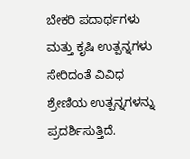ಬೇಕರಿ ಪದಾರ್ಥಗಳು ಮತ್ತು ಕೃಷಿ ಉತ್ಪನ್ನಗಳು ಸೇರಿದಂತೆ ವಿವಿಧ ಶ್ರೇಣಿಯ ಉತ್ಪನ್ನಗಳನ್ನು ಪ್ರದರ್ಶಿಸುತ್ತಿದೆ.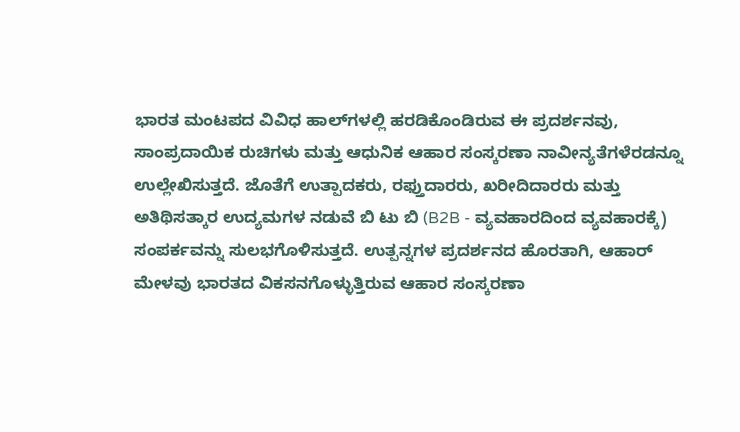ಭಾರತ ಮಂಟಪದ ವಿವಿಧ ಹಾಲ್‌ಗಳಲ್ಲಿ ಹರಡಿಕೊಂಡಿರುವ ಈ ಪ್ರದರ್ಶನವು, ಸಾಂಪ್ರದಾಯಿಕ ರುಚಿಗಳು ಮತ್ತು ಆಧುನಿಕ ಆಹಾರ ಸಂಸ್ಕರಣಾ ನಾವೀನ್ಯತೆಗಳೆರಡನ್ನೂ ಉಲ್ಲೇಖಿಸುತ್ತದೆ. ಜೊತೆಗೆ ಉತ್ಪಾದಕರು, ರಫ್ತುದಾರರು, ಖರೀದಿದಾರರು ಮತ್ತು ಅತಿಥಿಸತ್ಕಾರ ಉದ್ಯಮಗಳ ನಡುವೆ ಬಿ ಟು ಬಿ (B2B - ವ್ಯವಹಾರದಿಂದ ವ್ಯವಹಾರಕ್ಕೆ) ಸಂಪರ್ಕವನ್ನು ಸುಲಭಗೊಳಿಸುತ್ತದೆ. ಉತ್ಪನ್ನಗಳ ಪ್ರದರ್ಶನದ ಹೊರತಾಗಿ, ಆಹಾರ್ ಮೇಳವು ಭಾರತದ ವಿಕಸನಗೊಳ್ಳುತ್ತಿರುವ ಆಹಾರ ಸಂಸ್ಕರಣಾ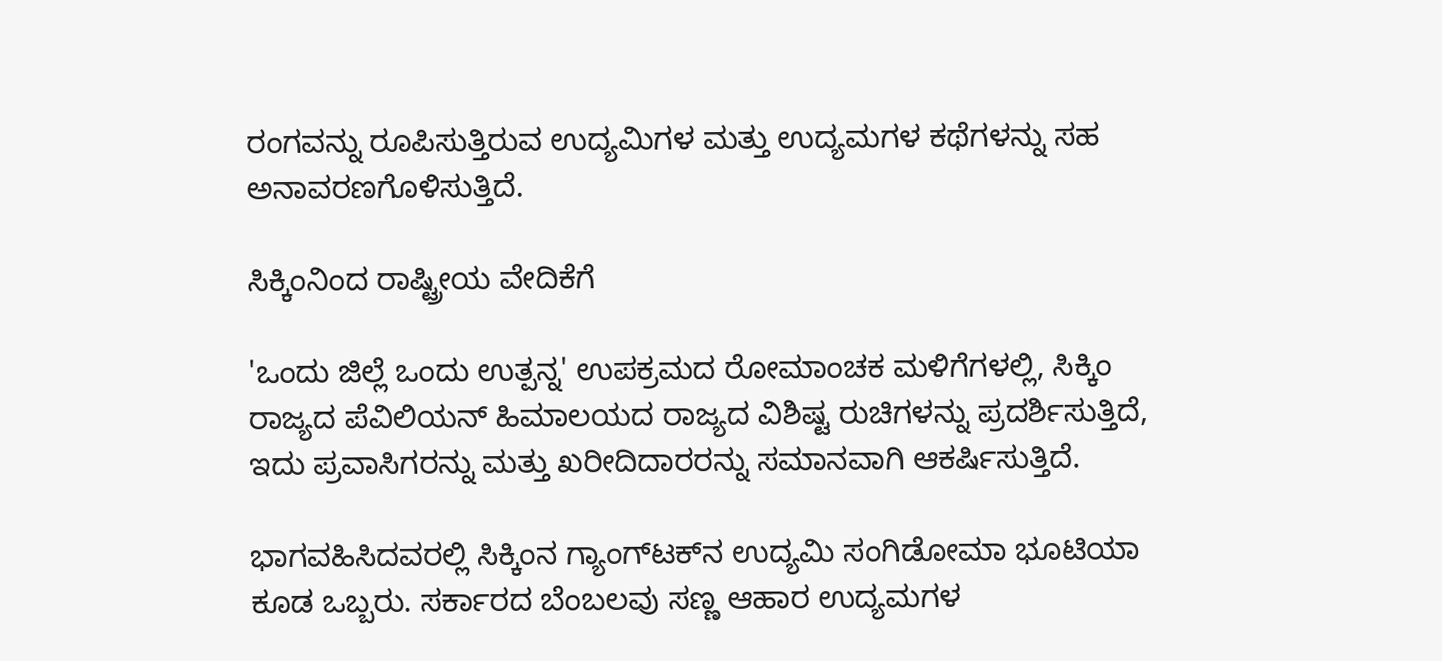ರಂಗವನ್ನು ರೂಪಿಸುತ್ತಿರುವ ಉದ್ಯಮಿಗಳ ಮತ್ತು ಉದ್ಯಮಗಳ ಕಥೆಗಳನ್ನು ಸಹ ಅನಾವರಣಗೊಳಿಸುತ್ತಿದೆ.

ಸಿಕ್ಕಿಂನಿಂದ ರಾಷ್ಟ್ರೀಯ ವೇದಿಕೆಗೆ

'ಒಂದು ಜಿಲ್ಲೆ ಒಂದು ಉತ್ಪನ್ನ' ಉಪಕ್ರಮದ ರೋಮಾಂಚಕ ಮಳಿಗೆಗಳಲ್ಲಿ, ಸಿಕ್ಕಿಂ ರಾಜ್ಯದ ಪೆವಿಲಿಯನ್ ಹಿಮಾಲಯದ ರಾಜ್ಯದ ವಿಶಿಷ್ಟ ರುಚಿಗಳನ್ನು ಪ್ರದರ್ಶಿಸುತ್ತಿದೆ, ಇದು ಪ್ರವಾಸಿಗರನ್ನು ಮತ್ತು ಖರೀದಿದಾರರನ್ನು ಸಮಾನವಾಗಿ ಆಕರ್ಷಿಸುತ್ತಿದೆ.

ಭಾಗವಹಿಸಿದವರಲ್ಲಿ ಸಿಕ್ಕಿಂನ ಗ್ಯಾಂಗ್‌ಟಕ್‌ನ ಉದ್ಯಮಿ ಸಂಗಿಡೋಮಾ ಭೂಟಿಯಾ ಕೂಡ ಒಬ್ಬರು. ಸರ್ಕಾರದ ಬೆಂಬಲವು ಸಣ್ಣ ಆಹಾರ ಉದ್ಯಮಗಳ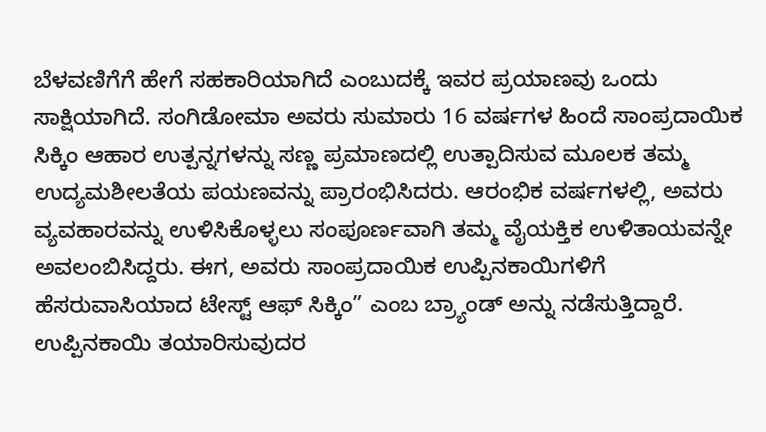ಬೆಳವಣಿಗೆಗೆ ಹೇಗೆ ಸಹಕಾರಿಯಾಗಿದೆ ಎಂಬುದಕ್ಕೆ ಇವರ ಪ್ರಯಾಣವು ಒಂದು ಸಾಕ್ಷಿಯಾಗಿದೆ. ಸಂಗಿಡೋಮಾ ಅವರು ಸುಮಾರು 16 ವರ್ಷಗಳ ಹಿಂದೆ ಸಾಂಪ್ರದಾಯಿಕ ಸಿಕ್ಕಿಂ ಆಹಾರ ಉತ್ಪನ್ನಗಳನ್ನು ಸಣ್ಣ ಪ್ರಮಾಣದಲ್ಲಿ ಉತ್ಪಾದಿಸುವ ಮೂಲಕ ತಮ್ಮ ಉದ್ಯಮಶೀಲತೆಯ ಪಯಣವನ್ನು ಪ್ರಾರಂಭಿಸಿದರು. ಆರಂಭಿಕ ವರ್ಷಗಳಲ್ಲಿ, ಅವರು ವ್ಯವಹಾರವನ್ನು ಉಳಿಸಿಕೊಳ್ಳಲು ಸಂಪೂರ್ಣವಾಗಿ ತಮ್ಮ ವೈಯಕ್ತಿಕ ಉಳಿತಾಯವನ್ನೇ ಅವಲಂಬಿಸಿದ್ದರು. ಈಗ, ಅವರು ಸಾಂಪ್ರದಾಯಿಕ ಉಪ್ಪಿನಕಾಯಿಗಳಿಗೆ ಹೆಸರುವಾಸಿಯಾದ ಟೇಸ್ಟ್ ಆಫ್ ಸಿಕ್ಕಿಂ” ಎಂಬ ಬ್ರ್ಯಾಂಡ್ ಅನ್ನು ನಡೆಸುತ್ತಿದ್ದಾರೆ. ಉಪ್ಪಿನಕಾಯಿ ತಯಾರಿಸುವುದರ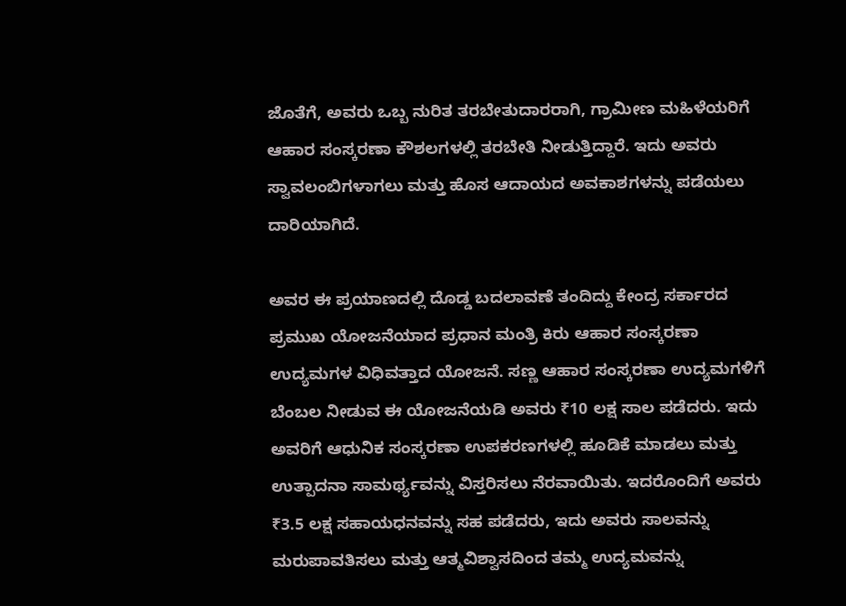ಜೊತೆಗೆ, ಅವರು ಒಬ್ಬ ನುರಿತ ತರಬೇತುದಾರರಾಗಿ, ಗ್ರಾಮೀಣ ಮಹಿಳೆಯರಿಗೆ ಆಹಾರ ಸಂಸ್ಕರಣಾ ಕೌಶಲಗಳಲ್ಲಿ ತರಬೇತಿ ನೀಡುತ್ತಿದ್ದಾರೆ. ಇದು ಅವರು ಸ್ವಾವಲಂಬಿಗಳಾಗಲು ಮತ್ತು ಹೊಸ ಆದಾಯದ ಅವಕಾಶಗಳನ್ನು ಪಡೆಯಲು ದಾರಿಯಾಗಿದೆ.

ಅವರ ಈ ಪ್ರಯಾಣದಲ್ಲಿ ದೊಡ್ಡ ಬದಲಾವಣೆ ತಂದಿದ್ದು ಕೇಂದ್ರ ಸರ್ಕಾರದ ಪ್ರಮುಖ ಯೋಜನೆಯಾದ ಪ್ರಧಾನ ಮಂತ್ರಿ ಕಿರು ಆಹಾರ ಸಂಸ್ಕರಣಾ ಉದ್ಯಮಗಳ ವಿಧಿವತ್ತಾದ ಯೋಜನೆ. ಸಣ್ಣ ಆಹಾರ ಸಂಸ್ಕರಣಾ ಉದ್ಯಮಗಳಿಗೆ ಬೆಂಬಲ ನೀಡುವ ಈ ಯೋಜನೆಯಡಿ ಅವರು ₹10 ಲಕ್ಷ ಸಾಲ ಪಡೆದರು. ಇದು ಅವರಿಗೆ ಆಧುನಿಕ ಸಂಸ್ಕರಣಾ ಉಪಕರಣಗಳಲ್ಲಿ ಹೂಡಿಕೆ ಮಾಡಲು ಮತ್ತು ಉತ್ಪಾದನಾ ಸಾಮರ್ಥ್ಯವನ್ನು ವಿಸ್ತರಿಸಲು ನೆರವಾಯಿತು. ಇದರೊಂದಿಗೆ ಅವರು ₹3.5 ಲಕ್ಷ ಸಹಾಯಧನವನ್ನು ಸಹ ಪಡೆದರು, ಇದು ಅವರು ಸಾಲವನ್ನು ಮರುಪಾವತಿಸಲು ಮತ್ತು ಆತ್ಮವಿಶ್ವಾಸದಿಂದ ತಮ್ಮ ಉದ್ಯಮವನ್ನು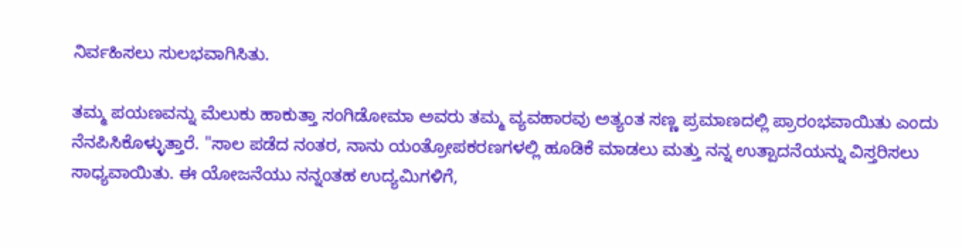ನಿರ್ವಹಿಸಲು ಸುಲಭವಾಗಿಸಿತು.

ತಮ್ಮ ಪಯಣವನ್ನು ಮೆಲುಕು ಹಾಕುತ್ತಾ ಸಂಗಿಡೋಮಾ ಅವರು ತಮ್ಮ ವ್ಯವಹಾರವು ಅತ್ಯಂತ ಸಣ್ಣ ಪ್ರಮಾಣದಲ್ಲಿ ಪ್ರಾರಂಭವಾಯಿತು ಎಂದು ನೆನಪಿಸಿಕೊಳ್ಳುತ್ತಾರೆ. "ಸಾಲ ಪಡೆದ ನಂತರ, ನಾನು ಯಂತ್ರೋಪಕರಣಗಳಲ್ಲಿ ಹೂಡಿಕೆ ಮಾಡಲು ಮತ್ತು ನನ್ನ ಉತ್ಪಾದನೆಯನ್ನು ವಿಸ್ತರಿಸಲು ಸಾಧ್ಯವಾಯಿತು. ಈ ಯೋಜನೆಯು ನನ್ನಂತಹ ಉದ್ಯಮಿಗಳಿಗೆ,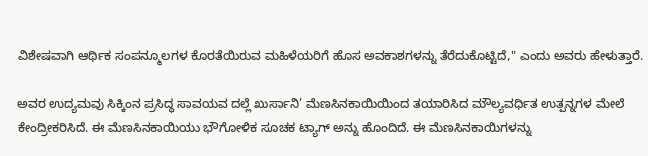ವಿಶೇಷವಾಗಿ ಆರ್ಥಿಕ ಸಂಪನ್ಮೂಲಗಳ ಕೊರತೆಯಿರುವ ಮಹಿಳೆಯರಿಗೆ ಹೊಸ ಅವಕಾಶಗಳನ್ನು ತೆರೆದುಕೊಟ್ಟಿದೆ," ಎಂದು ಅವರು ಹೇಳುತ್ತಾರೆ.

ಅವರ ಉದ್ಯಮವು ಸಿಕ್ಕಿಂನ ಪ್ರಸಿದ್ಧ ಸಾವಯವ ದಲ್ಲೆ ಖುರ್ಸಾನಿ’ ಮೆಣಸಿನಕಾಯಿಯಿಂದ ತಯಾರಿಸಿದ ಮೌಲ್ಯವರ್ಧಿತ ಉತ್ಪನ್ನಗಳ ಮೇಲೆ ಕೇಂದ್ರೀಕರಿಸಿದೆ. ಈ ಮೆಣಸಿನಕಾಯಿಯು ಭೌಗೋಳಿಕ ಸೂಚಕ ಟ್ಯಾಗ್ ಅನ್ನು ಹೊಂದಿದೆ. ಈ ಮೆಣಸಿನಕಾಯಿಗಳನ್ನು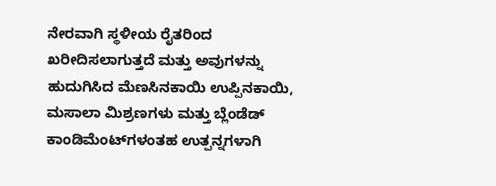ನೇರವಾಗಿ ಸ್ಥಳೀಯ ರೈತರಿಂದ ಖರೀದಿಸಲಾಗುತ್ತದೆ ಮತ್ತು ಅವುಗಳನ್ನು ಹುದುಗಿಸಿದ ಮೆಣಸಿನಕಾಯಿ ಉಪ್ಪಿನಕಾಯಿ, ಮಸಾಲಾ ಮಿಶ್ರಣಗಳು ಮತ್ತು ಬ್ಲೆಂಡೆಡ್ ಕಾಂಡಿಮೆಂಟ್‌ಗಳಂತಹ ಉತ್ಪನ್ನಗಳಾಗಿ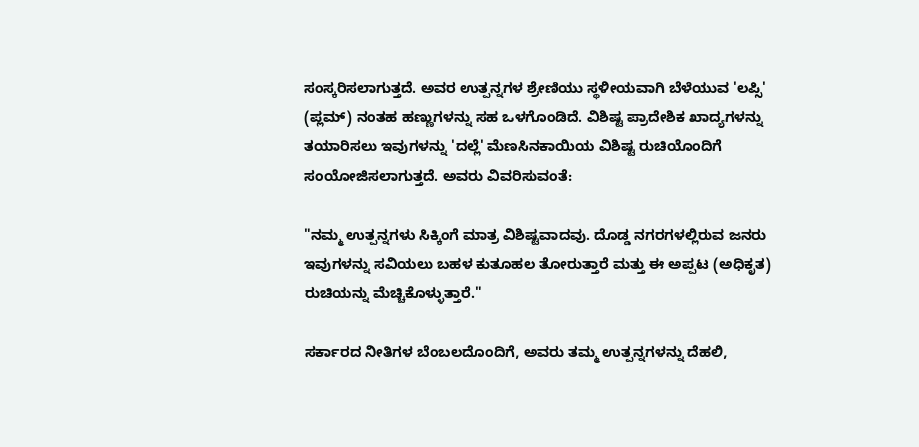ಸಂಸ್ಕರಿಸಲಾಗುತ್ತದೆ. ಅವರ ಉತ್ಪನ್ನಗಳ ಶ್ರೇಣಿಯು ಸ್ಥಳೀಯವಾಗಿ ಬೆಳೆಯುವ 'ಲಪ್ಸಿ' (ಪ್ಲಮ್) ನಂತಹ ಹಣ್ಣುಗಳನ್ನು ಸಹ ಒಳಗೊಂಡಿದೆ. ವಿಶಿಷ್ಟ ಪ್ರಾದೇಶಿಕ ಖಾದ್ಯಗಳನ್ನು ತಯಾರಿಸಲು ಇವುಗಳನ್ನು 'ದಲ್ಲೆ' ಮೆಣಸಿನಕಾಯಿಯ ವಿಶಿಷ್ಟ ರುಚಿಯೊಂದಿಗೆ ಸಂಯೋಜಿಸಲಾಗುತ್ತದೆ. ಅವರು ವಿವರಿಸುವಂತೆ:

"ನಮ್ಮ ಉತ್ಪನ್ನಗಳು ಸಿಕ್ಕಿಂಗೆ ಮಾತ್ರ ವಿಶಿಷ್ಟವಾದವು. ದೊಡ್ಡ ನಗರಗಳಲ್ಲಿರುವ ಜನರು ಇವುಗಳನ್ನು ಸವಿಯಲು ಬಹಳ ಕುತೂಹಲ ತೋರುತ್ತಾರೆ ಮತ್ತು ಈ ಅಪ್ಪಟ (ಅಧಿಕೃತ) ರುಚಿಯನ್ನು ಮೆಚ್ಚಿಕೊಳ್ಳುತ್ತಾರೆ."

ಸರ್ಕಾರದ ನೀತಿಗಳ ಬೆಂಬಲದೊಂದಿಗೆ, ಅವರು ತಮ್ಮ ಉತ್ಪನ್ನಗಳನ್ನು ದೆಹಲಿ,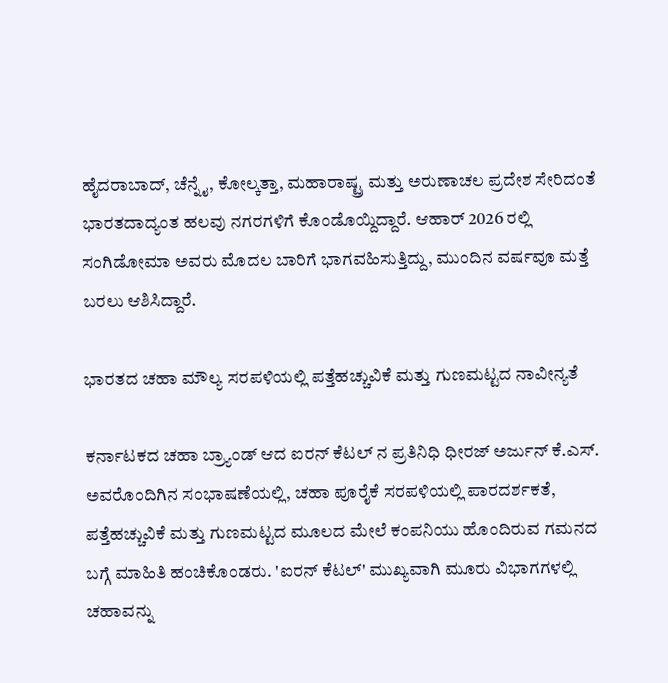ಹೈದರಾಬಾದ್, ಚೆನ್ನೈ, ಕೋಲ್ಕತ್ತಾ, ಮಹಾರಾಷ್ಟ್ರ ಮತ್ತು ಅರುಣಾಚಲ ಪ್ರದೇಶ ಸೇರಿದಂತೆ ಭಾರತದಾದ್ಯಂತ ಹಲವು ನಗರಗಳಿಗೆ ಕೊಂಡೊಯ್ದಿದ್ದಾರೆ. ಆಹಾರ್ 2026 ರಲ್ಲಿ ಸಂಗಿಡೋಮಾ ಅವರು ಮೊದಲ ಬಾರಿಗೆ ಭಾಗವಹಿಸುತ್ತಿದ್ದು, ಮುಂದಿನ ವರ್ಷವೂ ಮತ್ತೆ ಬರಲು ಆಶಿಸಿದ್ದಾರೆ.

ಭಾರತದ ಚಹಾ ಮೌಲ್ಯ ಸರಪಳಿಯಲ್ಲಿ ಪತ್ತೆಹಚ್ಚುವಿಕೆ ಮತ್ತು ಗುಣಮಟ್ಟದ ನಾವೀನ್ಯತೆ

ಕರ್ನಾಟಕದ ಚಹಾ ಬ್ರ್ಯಾಂಡ್ ಆದ ಐರನ್ ಕೆಟಲ್ ನ ಪ್ರತಿನಿಧಿ ಧೀರಜ್ ಅರ್ಜುನ್ ಕೆ.ಎಸ್. ಅವರೊಂದಿಗಿನ ಸಂಭಾಷಣೆಯಲ್ಲಿ, ಚಹಾ ಪೂರೈಕೆ ಸರಪಳಿಯಲ್ಲಿ ಪಾರದರ್ಶಕತೆ, ಪತ್ತೆಹಚ್ಚುವಿಕೆ ಮತ್ತು ಗುಣಮಟ್ಟದ ಮೂಲದ ಮೇಲೆ ಕಂಪನಿಯು ಹೊಂದಿರುವ ಗಮನದ ಬಗ್ಗೆ ಮಾಹಿತಿ ಹಂಚಿಕೊಂಡರು. 'ಐರನ್ ಕೆಟಲ್' ಮುಖ್ಯವಾಗಿ ಮೂರು ವಿಭಾಗಗಳಲ್ಲಿ ಚಹಾವನ್ನು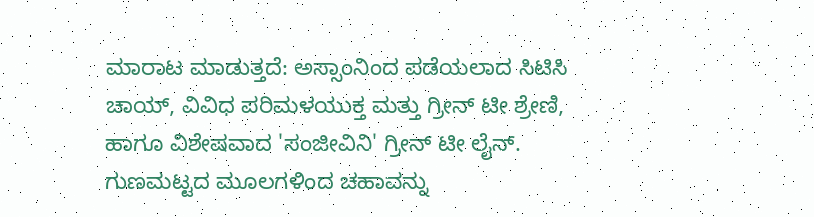ಮಾರಾಟ ಮಾಡುತ್ತದೆ: ಅಸ್ಸಾಂನಿಂದ ಪಡೆಯಲಾದ ಸಿಟಿಸಿ ಚಾಯ್, ವಿವಿಧ ಪರಿಮಳಯುಕ್ತ ಮತ್ತು ಗ್ರೀನ್ ಟೀ ಶ್ರೇಣಿ, ಹಾಗೂ ವಿಶೇಷವಾದ 'ಸಂಜೀವಿನಿ' ಗ್ರೀನ್ ಟೀ ಲೈನ್. ಗುಣಮಟ್ಟದ ಮೂಲಗಳಿಂದ ಚಹಾವನ್ನು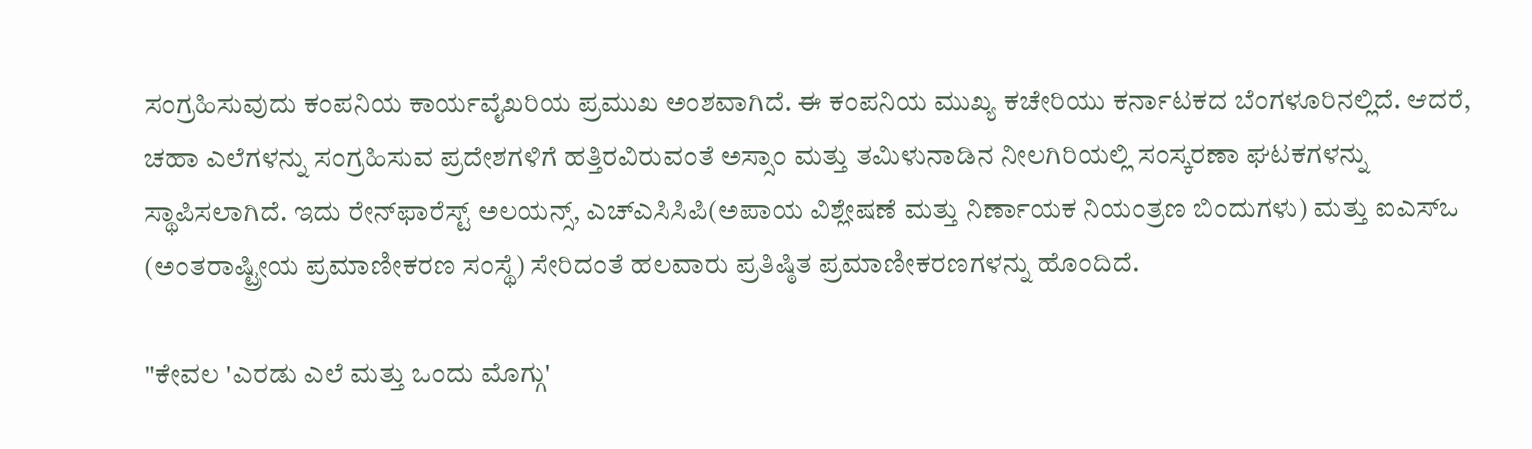ಸಂಗ್ರಹಿಸುವುದು ಕಂಪನಿಯ ಕಾರ್ಯವೈಖರಿಯ ಪ್ರಮುಖ ಅಂಶವಾಗಿದೆ. ಈ ಕಂಪನಿಯ ಮುಖ್ಯ ಕಚೇರಿಯು ಕರ್ನಾಟಕದ ಬೆಂಗಳೂರಿನಲ್ಲಿದೆ. ಆದರೆ, ಚಹಾ ಎಲೆಗಳನ್ನು ಸಂಗ್ರಹಿಸುವ ಪ್ರದೇಶಗಳಿಗೆ ಹತ್ತಿರವಿರುವಂತೆ ಅಸ್ಸಾಂ ಮತ್ತು ತಮಿಳುನಾಡಿನ ನೀಲಗಿರಿಯಲ್ಲಿ ಸಂಸ್ಕರಣಾ ಘಟಕಗಳನ್ನು ಸ್ಥಾಪಿಸಲಾಗಿದೆ. ಇದು ರೇನ್‌ಫಾರೆಸ್ಟ್ ಅಲಯನ್ಸ್, ಎಚ್‌ಎಸಿಸಿಪಿ(ಅಪಾಯ ವಿಶ್ಲೇಷಣೆ ಮತ್ತು ನಿರ್ಣಾಯಕ ನಿಯಂತ್ರಣ ಬಿಂದುಗಳು) ಮತ್ತು ಐಎಸ್‌ಒ (ಅಂತರಾಷ್ಟ್ರೀಯ ಪ್ರಮಾಣೀಕರಣ ಸಂಸ್ಥೆ) ಸೇರಿದಂತೆ ಹಲವಾರು ಪ್ರತಿಷ್ಠಿತ ಪ್ರಮಾಣೀಕರಣಗಳನ್ನು ಹೊಂದಿದೆ.

"ಕೇವಲ 'ಎರಡು ಎಲೆ ಮತ್ತು ಒಂದು ಮೊಗ್ಗು'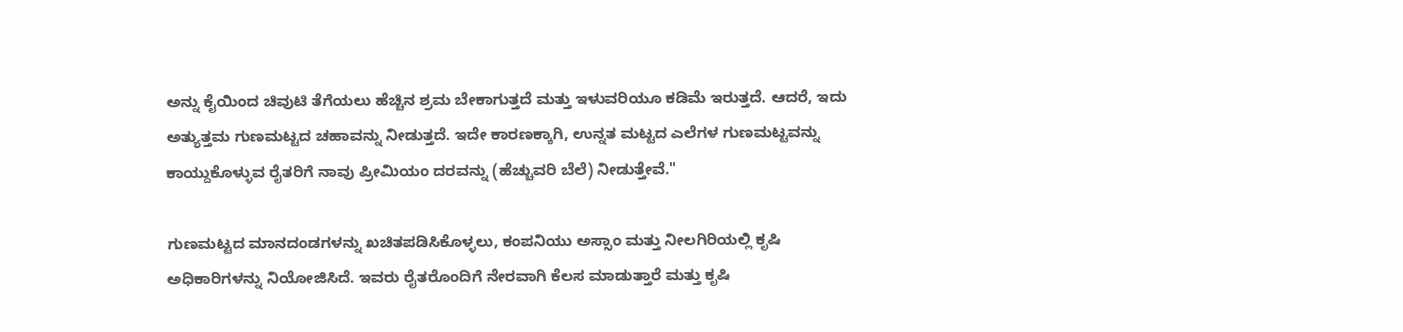ಅನ್ನು ಕೈಯಿಂದ ಚಿವುಟಿ ತೆಗೆಯಲು ಹೆಚ್ಚಿನ ಶ್ರಮ ಬೇಕಾಗುತ್ತದೆ ಮತ್ತು ಇಳುವರಿಯೂ ಕಡಿಮೆ ಇರುತ್ತದೆ. ಆದರೆ, ಇದು ಅತ್ಯುತ್ತಮ ಗುಣಮಟ್ಟದ ಚಹಾವನ್ನು ನೀಡುತ್ತದೆ. ಇದೇ ಕಾರಣಕ್ಕಾಗಿ, ಉನ್ನತ ಮಟ್ಟದ ಎಲೆಗಳ ಗುಣಮಟ್ಟವನ್ನು ಕಾಯ್ದುಕೊಳ್ಳುವ ರೈತರಿಗೆ ನಾವು ಪ್ರೀಮಿಯಂ ದರವನ್ನು (ಹೆಚ್ಚುವರಿ ಬೆಲೆ) ನೀಡುತ್ತೇವೆ."

ಗುಣಮಟ್ಟದ ಮಾನದಂಡಗಳನ್ನು ಖಚಿತಪಡಿಸಿಕೊಳ್ಳಲು, ಕಂಪನಿಯು ಅಸ್ಸಾಂ ಮತ್ತು ನೀಲಗಿರಿಯಲ್ಲಿ ಕೃಷಿ ಅಧಿಕಾರಿಗಳನ್ನು ನಿಯೋಜಿಸಿದೆ. ಇವರು ರೈತರೊಂದಿಗೆ ನೇರವಾಗಿ ಕೆಲಸ ಮಾಡುತ್ತಾರೆ ಮತ್ತು ಕೃಷಿ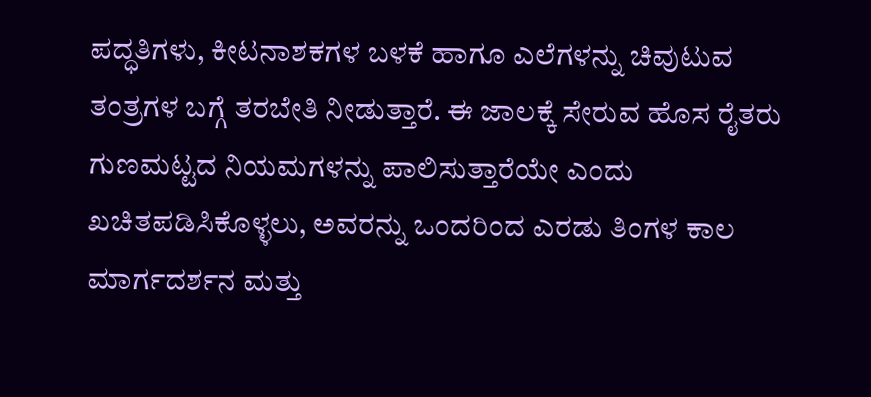ಪದ್ಧತಿಗಳು, ಕೀಟನಾಶಕಗಳ ಬಳಕೆ ಹಾಗೂ ಎಲೆಗಳನ್ನು ಚಿವುಟುವ ತಂತ್ರಗಳ ಬಗ್ಗೆ ತರಬೇತಿ ನೀಡುತ್ತಾರೆ. ಈ ಜಾಲಕ್ಕೆ ಸೇರುವ ಹೊಸ ರೈತರು ಗುಣಮಟ್ಟದ ನಿಯಮಗಳನ್ನು ಪಾಲಿಸುತ್ತಾರೆಯೇ ಎಂದು ಖಚಿತಪಡಿಸಿಕೊಳ್ಳಲು, ಅವರನ್ನು ಒಂದರಿಂದ ಎರಡು ತಿಂಗಳ ಕಾಲ ಮಾರ್ಗದರ್ಶನ ಮತ್ತು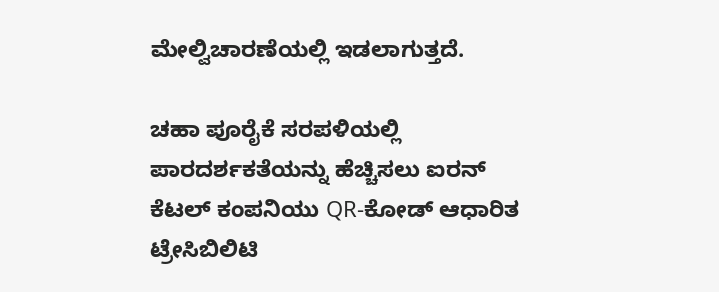ಮೇಲ್ವಿಚಾರಣೆಯಲ್ಲಿ ಇಡಲಾಗುತ್ತದೆ.

ಚಹಾ ಪೂರೈಕೆ ಸರಪಳಿಯಲ್ಲಿ ಪಾರದರ್ಶಕತೆಯನ್ನು ಹೆಚ್ಚಿಸಲು ಐರನ್ ಕೆಟಲ್ ಕಂಪನಿಯು QR-ಕೋಡ್ ಆಧಾರಿತ ಟ್ರೇಸಿಬಿಲಿಟಿ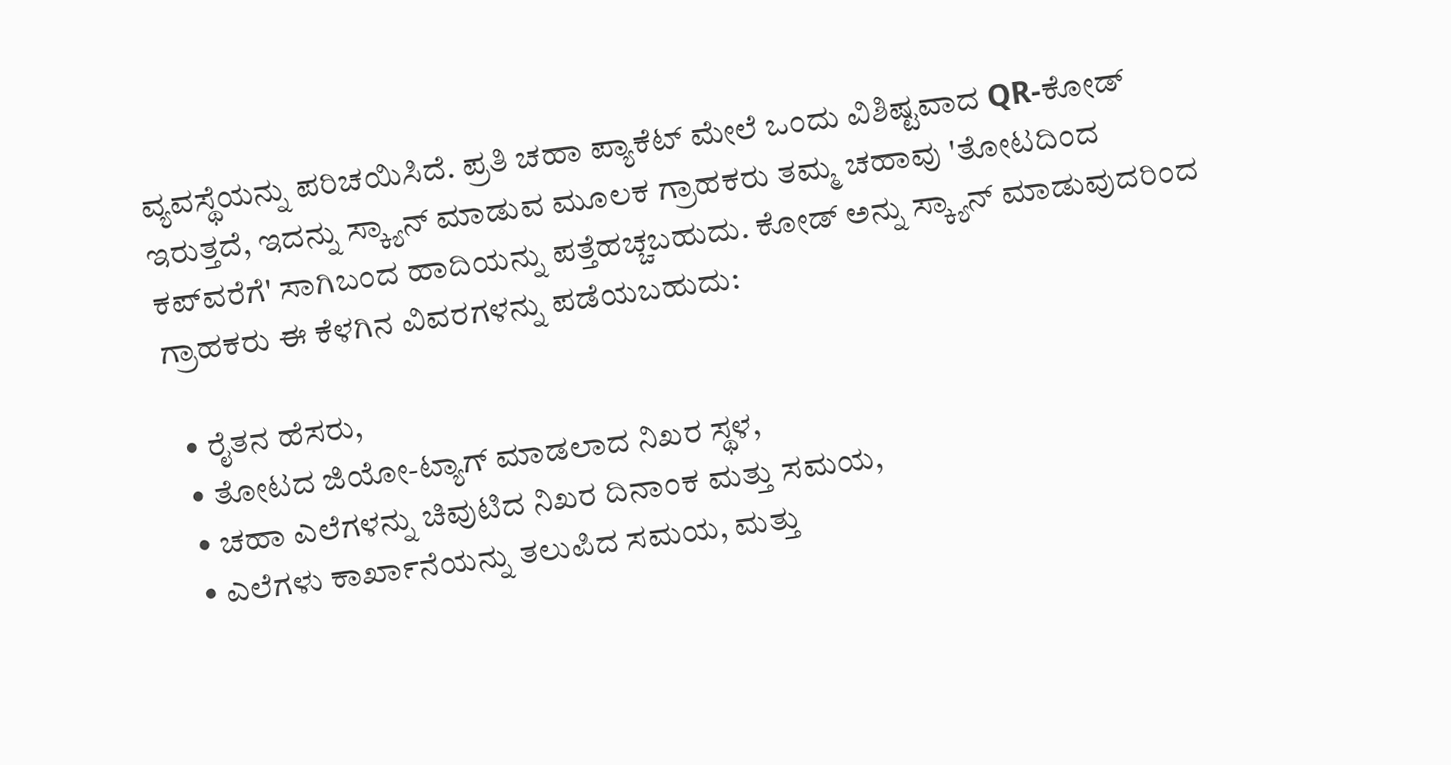ವ್ಯವಸ್ಥೆಯನ್ನು ಪರಿಚಯಿಸಿದೆ. ಪ್ರತಿ ಚಹಾ ಪ್ಯಾಕೆಟ್ ಮೇಲೆ ಒಂದು ವಿಶಿಷ್ಟವಾದ QR-ಕೋಡ್ ಇರುತ್ತದೆ, ಇದನ್ನು ಸ್ಕ್ಯಾನ್ ಮಾಡುವ ಮೂಲಕ ಗ್ರಾಹಕರು ತಮ್ಮ ಚಹಾವು 'ತೋಟದಿಂದ ಕಪ್‌ವರೆಗೆ' ಸಾಗಿಬಂದ ಹಾದಿಯನ್ನು ಪತ್ತೆಹಚ್ಚಬಹುದು. ಕೋಡ್ ಅನ್ನು ಸ್ಕ್ಯಾನ್ ಮಾಡುವುದರಿಂದ ಗ್ರಾಹಕರು ಈ ಕೆಳಗಿನ ವಿವರಗಳನ್ನು ಪಡೆಯಬಹುದು:

  • ರೈತನ ಹೆಸರು,
  • ತೋಟದ ಜಿಯೋ-ಟ್ಯಾಗ್ ಮಾಡಲಾದ ನಿಖರ ಸ್ಥಳ,
  • ಚಹಾ ಎಲೆಗಳನ್ನು ಚಿವುಟಿದ ನಿಖರ ದಿನಾಂಕ ಮತ್ತು ಸಮಯ,
  • ಎಲೆಗಳು ಕಾರ್ಖಾನೆಯನ್ನು ತಲುಪಿದ ಸಮಯ, ಮತ್ತು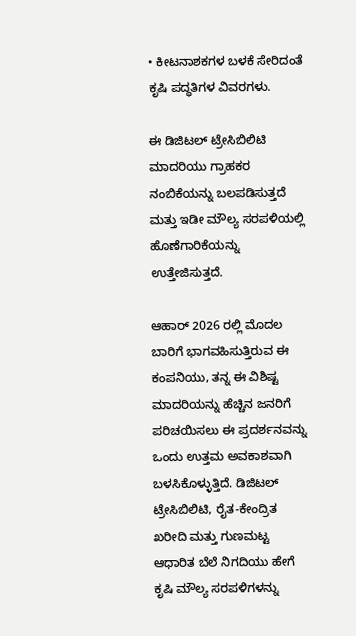• ಕೀಟನಾಶಕಗಳ ಬಳಕೆ ಸೇರಿದಂತೆ ಕೃಷಿ ಪದ್ಧತಿಗಳ ವಿವರಗಳು.

ಈ ಡಿಜಿಟಲ್ ಟ್ರೇಸಿಬಿಲಿಟಿ ಮಾದರಿಯು ಗ್ರಾಹಕರ ನಂಬಿಕೆಯನ್ನು ಬಲಪಡಿಸುತ್ತದೆ ಮತ್ತು ಇಡೀ ಮೌಲ್ಯ ಸರಪಳಿಯಲ್ಲಿ ಹೊಣೆಗಾರಿಕೆಯನ್ನು ಉತ್ತೇಜಿಸುತ್ತದೆ.

ಆಹಾರ್ 2026 ರಲ್ಲಿ ಮೊದಲ ಬಾರಿಗೆ ಭಾಗವಹಿಸುತ್ತಿರುವ ಈ ಕಂಪನಿಯು, ತನ್ನ ಈ ವಿಶಿಷ್ಟ ಮಾದರಿಯನ್ನು ಹೆಚ್ಚಿನ ಜನರಿಗೆ ಪರಿಚಯಿಸಲು ಈ ಪ್ರದರ್ಶನವನ್ನು ಒಂದು ಉತ್ತಮ ಅವಕಾಶವಾಗಿ ಬಳಸಿಕೊಳ್ಳುತ್ತಿದೆ. ಡಿಜಿಟಲ್ ಟ್ರೇಸಿಬಿಲಿಟಿ, ರೈತ-ಕೇಂದ್ರಿತ ಖರೀದಿ ಮತ್ತು ಗುಣಮಟ್ಟ ಆಧಾರಿತ ಬೆಲೆ ನಿಗದಿಯು ಹೇಗೆ ಕೃಷಿ ಮೌಲ್ಯ ಸರಪಳಿಗಳನ್ನು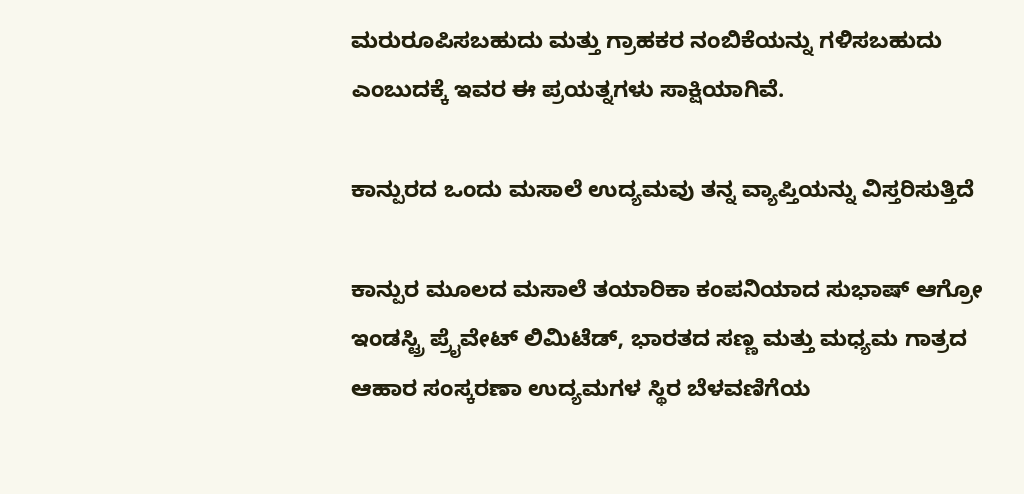ಮರುರೂಪಿಸಬಹುದು ಮತ್ತು ಗ್ರಾಹಕರ ನಂಬಿಕೆಯನ್ನು ಗಳಿಸಬಹುದು ಎಂಬುದಕ್ಕೆ ಇವರ ಈ ಪ್ರಯತ್ನಗಳು ಸಾಕ್ಷಿಯಾಗಿವೆ.

ಕಾನ್ಪುರದ ಒಂದು ಮಸಾಲೆ ಉದ್ಯಮವು ತನ್ನ ವ್ಯಾಪ್ತಿಯನ್ನು ವಿಸ್ತರಿಸುತ್ತಿದೆ

ಕಾನ್ಪುರ ಮೂಲದ ಮಸಾಲೆ ತಯಾರಿಕಾ ಕಂಪನಿಯಾದ ಸುಭಾಷ್ ಆಗ್ರೋ ಇಂಡಸ್ಟ್ರಿ ಪ್ರೈವೇಟ್ ಲಿಮಿಟೆಡ್, ಭಾರತದ ಸಣ್ಣ ಮತ್ತು ಮಧ್ಯಮ ಗಾತ್ರದ ಆಹಾರ ಸಂಸ್ಕರಣಾ ಉದ್ಯಮಗಳ ಸ್ಥಿರ ಬೆಳವಣಿಗೆಯ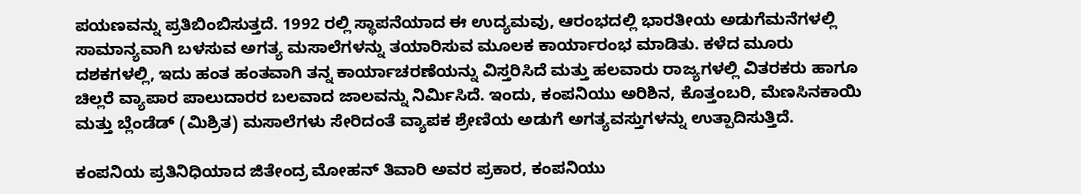ಪಯಣವನ್ನು ಪ್ರತಿಬಿಂಬಿಸುತ್ತದೆ. 1992 ರಲ್ಲಿ ಸ್ಥಾಪನೆಯಾದ ಈ ಉದ್ಯಮವು, ಆರಂಭದಲ್ಲಿ ಭಾರತೀಯ ಅಡುಗೆಮನೆಗಳಲ್ಲಿ ಸಾಮಾನ್ಯವಾಗಿ ಬಳಸುವ ಅಗತ್ಯ ಮಸಾಲೆಗಳನ್ನು ತಯಾರಿಸುವ ಮೂಲಕ ಕಾರ್ಯಾರಂಭ ಮಾಡಿತು. ಕಳೆದ ಮೂರು ದಶಕಗಳಲ್ಲಿ, ಇದು ಹಂತ ಹಂತವಾಗಿ ತನ್ನ ಕಾರ್ಯಾಚರಣೆಯನ್ನು ವಿಸ್ತರಿಸಿದೆ ಮತ್ತು ಹಲವಾರು ರಾಜ್ಯಗಳಲ್ಲಿ ವಿತರಕರು ಹಾಗೂ ಚಿಲ್ಲರೆ ವ್ಯಾಪಾರ ಪಾಲುದಾರರ ಬಲವಾದ ಜಾಲವನ್ನು ನಿರ್ಮಿಸಿದೆ. ಇಂದು, ಕಂಪನಿಯು ಅರಿಶಿನ, ಕೊತ್ತಂಬರಿ, ಮೆಣಸಿನಕಾಯಿ ಮತ್ತು ಬ್ಲೆಂಡೆಡ್ (ಮಿಶ್ರಿತ) ಮಸಾಲೆಗಳು ಸೇರಿದಂತೆ ವ್ಯಾಪಕ ಶ್ರೇಣಿಯ ಅಡುಗೆ ಅಗತ್ಯವಸ್ತುಗಳನ್ನು ಉತ್ಪಾದಿಸುತ್ತಿದೆ.

ಕಂಪನಿಯ ಪ್ರತಿನಿಧಿಯಾದ ಜಿತೇಂದ್ರ ಮೋಹನ್ ತಿವಾರಿ ಅವರ ಪ್ರಕಾರ, ಕಂಪನಿಯು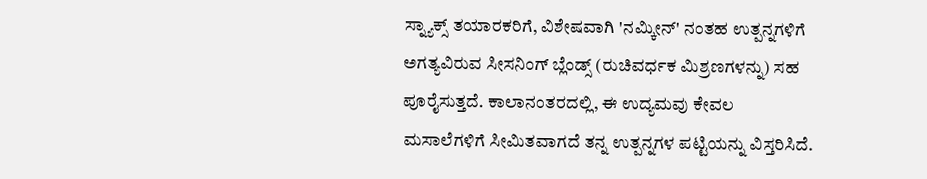ಸ್ನ್ಯಾಕ್ಸ್ ತಯಾರಕರಿಗೆ, ವಿಶೇಷವಾಗಿ 'ನಮ್ಕೀನ್' ನಂತಹ ಉತ್ಪನ್ನಗಳಿಗೆ ಅಗತ್ಯವಿರುವ ಸೀಸನಿಂಗ್ ಬ್ಲೆಂಡ್ಸ್ (ರುಚಿವರ್ಧಕ ಮಿಶ್ರಣಗಳನ್ನು) ಸಹ ಪೂರೈಸುತ್ತದೆ. ಕಾಲಾನಂತರದಲ್ಲಿ, ಈ ಉದ್ಯಮವು ಕೇವಲ ಮಸಾಲೆಗಳಿಗೆ ಸೀಮಿತವಾಗದೆ ತನ್ನ ಉತ್ಪನ್ನಗಳ ಪಟ್ಟಿಯನ್ನು ವಿಸ್ತರಿಸಿದೆ.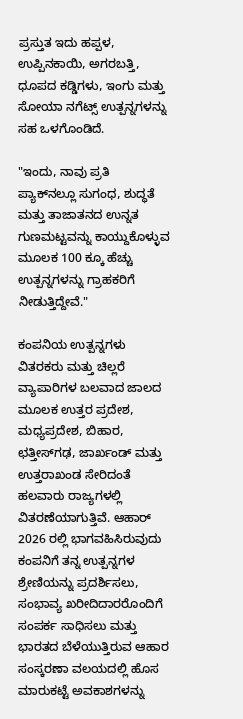ಪ್ರಸ್ತುತ ಇದು ಹಪ್ಪಳ, ಉಪ್ಪಿನಕಾಯಿ, ಅಗರಬತ್ತಿ, ಧೂಪದ ಕಡ್ಡಿಗಳು, ಇಂಗು ಮತ್ತು ಸೋಯಾ ನಗೆಟ್ಸ್ ಉತ್ಪನ್ನಗಳನ್ನು ಸಹ ಒಳಗೊಂಡಿದೆ.

"ಇಂದು, ನಾವು ಪ್ರತಿ ಪ್ಯಾಕ್‌ನಲ್ಲೂ ಸುಗಂಧ, ಶುದ್ಧತೆ ಮತ್ತು ತಾಜಾತನದ ಉನ್ನತ ಗುಣಮಟ್ಟವನ್ನು ಕಾಯ್ದುಕೊಳ್ಳುವ ಮೂಲಕ 100 ಕ್ಕೂ ಹೆಚ್ಚು ಉತ್ಪನ್ನಗಳನ್ನು ಗ್ರಾಹಕರಿಗೆ ನೀಡುತ್ತಿದ್ದೇವೆ."

ಕಂಪನಿಯ ಉತ್ಪನ್ನಗಳು ವಿತರಕರು ಮತ್ತು ಚಿಲ್ಲರೆ ವ್ಯಾಪಾರಿಗಳ ಬಲವಾದ ಜಾಲದ ಮೂಲಕ ಉತ್ತರ ಪ್ರದೇಶ, ಮಧ್ಯಪ್ರದೇಶ, ಬಿಹಾರ, ಛತ್ತೀಸ್‌ಗಢ, ಜಾರ್ಖಂಡ್ ಮತ್ತು ಉತ್ತರಾಖಂಡ ಸೇರಿದಂತೆ ಹಲವಾರು ರಾಜ್ಯಗಳಲ್ಲಿ ವಿತರಣೆಯಾಗುತ್ತಿವೆ. ಆಹಾರ್ 2026 ರಲ್ಲಿ ಭಾಗವಹಿಸಿರುವುದು ಕಂಪನಿಗೆ ತನ್ನ ಉತ್ಪನ್ನಗಳ ಶ್ರೇಣಿಯನ್ನು ಪ್ರದರ್ಶಿಸಲು, ಸಂಭಾವ್ಯ ಖರೀದಿದಾರರೊಂದಿಗೆ ಸಂಪರ್ಕ ಸಾಧಿಸಲು ಮತ್ತು ಭಾರತದ ಬೆಳೆಯುತ್ತಿರುವ ಆಹಾರ ಸಂಸ್ಕರಣಾ ವಲಯದಲ್ಲಿ ಹೊಸ ಮಾರುಕಟ್ಟೆ ಅವಕಾಶಗಳನ್ನು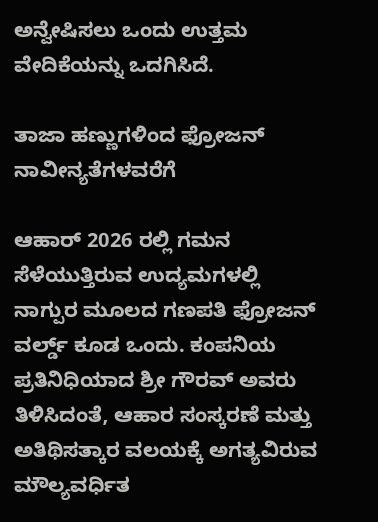ಅನ್ವೇಷಿಸಲು ಒಂದು ಉತ್ತಮ ವೇದಿಕೆಯನ್ನು ಒದಗಿಸಿದೆ.

ತಾಜಾ ಹಣ್ಣುಗಳಿಂದ ಫ್ರೋಜನ್ ನಾವೀನ್ಯತೆಗಳವರೆಗೆ

ಆಹಾರ್ 2026 ರಲ್ಲಿ ಗಮನ ಸೆಳೆಯುತ್ತಿರುವ ಉದ್ಯಮಗಳಲ್ಲಿ ನಾಗ್ಪುರ ಮೂಲದ ಗಣಪತಿ ಫ್ರೋಜನ್ ವರ್ಲ್ಡ್ ಕೂಡ ಒಂದು. ಕಂಪನಿಯ ಪ್ರತಿನಿಧಿಯಾದ ಶ್ರೀ ಗೌರವ್ ಅವರು ತಿಳಿಸಿದಂತೆ, ಆಹಾರ ಸಂಸ್ಕರಣೆ ಮತ್ತು ಅತಿಥಿಸತ್ಕಾರ ವಲಯಕ್ಕೆ ಅಗತ್ಯವಿರುವ ಮೌಲ್ಯವರ್ಧಿತ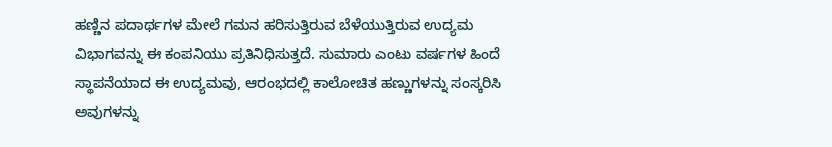ಹಣ್ಣಿನ ಪದಾರ್ಥಗಳ ಮೇಲೆ ಗಮನ ಹರಿಸುತ್ತಿರುವ ಬೆಳೆಯುತ್ತಿರುವ ಉದ್ಯಮ ವಿಭಾಗವನ್ನು ಈ ಕಂಪನಿಯು ಪ್ರತಿನಿಧಿಸುತ್ತದೆ. ಸುಮಾರು ಎಂಟು ವರ್ಷಗಳ ಹಿಂದೆ ಸ್ಥಾಪನೆಯಾದ ಈ ಉದ್ಯಮವು, ಆರಂಭದಲ್ಲಿ ಕಾಲೋಚಿತ ಹಣ್ಣುಗಳನ್ನು ಸಂಸ್ಕರಿಸಿ ಅವುಗಳನ್ನು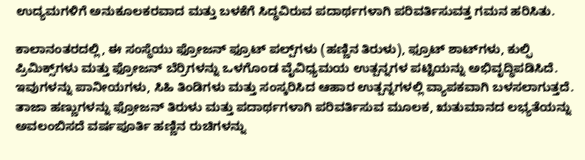ಉದ್ಯಮಗಳಿಗೆ ಅನುಕೂಲಕರವಾದ ಮತ್ತು ಬಳಕೆಗೆ ಸಿದ್ಧವಿರುವ ಪದಾರ್ಥಗಳಾಗಿ ಪರಿವರ್ತಿಸುವತ್ತ ಗಮನ ಹರಿಸಿತು.

ಕಾಲಾನಂತರದಲ್ಲಿ, ಈ ಸಂಸ್ಥೆಯು ಫ್ರೋಜನ್ ಫ್ರೂಟ್ ಪಲ್ಪ್‌ಗಳು (ಹಣ್ಣಿನ ತಿರುಳು), ಫ್ರೂಟ್ ಶಾಟ್‌ಗಳು, ಕುಲ್ಫಿ ಪ್ರಿಮಿಕ್ಸ್‌ಗಳು ಮತ್ತು ಫ್ರೋಜನ್ ಬೆರ್ರಿಗಳನ್ನು ಒಳಗೊಂಡ ವೈವಿಧ್ಯಮಯ ಉತ್ಪನ್ನಗಳ ಪಟ್ಟಿಯನ್ನು ಅಭಿವೃದ್ಧಿಪಡಿಸಿದೆ. ಇವುಗಳನ್ನು ಪಾನೀಯಗಳು, ಸಿಹಿ ತಿಂಡಿಗಳು ಮತ್ತು ಸಂಸ್ಕರಿಸಿದ ಆಹಾರ ಉತ್ಪನ್ನಗಳಲ್ಲಿ ವ್ಯಾಪಕವಾಗಿ ಬಳಸಲಾಗುತ್ತದೆ. ತಾಜಾ ಹಣ್ಣುಗಳನ್ನು ಫ್ರೋಜನ್ ತಿರುಳು ಮತ್ತು ಪದಾರ್ಥಗಳಾಗಿ ಪರಿವರ್ತಿಸುವ ಮೂಲಕ, ಋತುಮಾನದ ಲಭ್ಯತೆಯನ್ನು ಅವಲಂಬಿಸದೆ ವರ್ಷಪೂರ್ತಿ ಹಣ್ಣಿನ ರುಚಿಗಳನ್ನು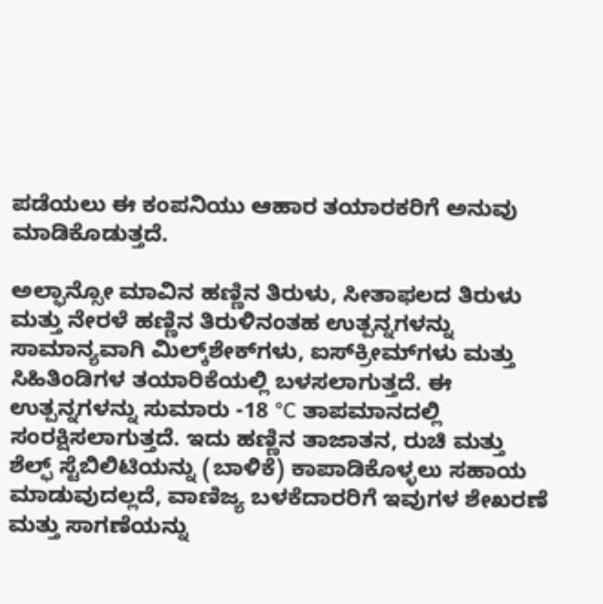ಪಡೆಯಲು ಈ ಕಂಪನಿಯು ಆಹಾರ ತಯಾರಕರಿಗೆ ಅನುವು ಮಾಡಿಕೊಡುತ್ತದೆ.

ಅಲ್ಫಾನ್ಸೋ ಮಾವಿನ ಹಣ್ಣಿನ ತಿರುಳು, ಸೀತಾಫಲದ ತಿರುಳು ಮತ್ತು ನೇರಳೆ ಹಣ್ಣಿನ ತಿರುಳಿನಂತಹ ಉತ್ಪನ್ನಗಳನ್ನು ಸಾಮಾನ್ಯವಾಗಿ ಮಿಲ್ಕ್‌ಶೇಕ್‌ಗಳು, ಐಸ್‌ಕ್ರೀಮ್‌ಗಳು ಮತ್ತು ಸಿಹಿತಿಂಡಿಗಳ ತಯಾರಿಕೆಯಲ್ಲಿ ಬಳಸಲಾಗುತ್ತದೆ. ಈ ಉತ್ಪನ್ನಗಳನ್ನು ಸುಮಾರು -18 °C ತಾಪಮಾನದಲ್ಲಿ ಸಂರಕ್ಷಿಸಲಾಗುತ್ತದೆ. ಇದು ಹಣ್ಣಿನ ತಾಜಾತನ, ರುಚಿ ಮತ್ತು ಶೆಲ್ಫ್ ಸ್ಟೆಬಿಲಿಟಿಯನ್ನು (ಬಾಳಿಕೆ) ಕಾಪಾಡಿಕೊಳ್ಳಲು ಸಹಾಯ ಮಾಡುವುದಲ್ಲದೆ, ವಾಣಿಜ್ಯ ಬಳಕೆದಾರರಿಗೆ ಇವುಗಳ ಶೇಖರಣೆ ಮತ್ತು ಸಾಗಣೆಯನ್ನು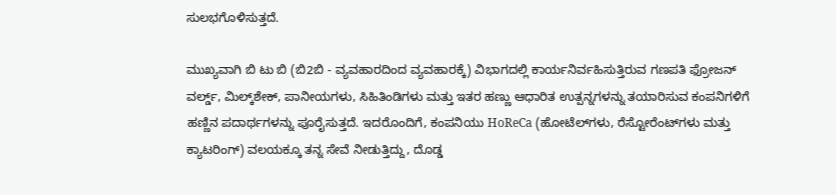ಸುಲಭಗೊಳಿಸುತ್ತದೆ.

ಮುಖ್ಯವಾಗಿ ಬಿ ಟು ಬಿ (ಬಿ2ಬಿ - ವ್ಯವಹಾರದಿಂದ ವ್ಯವಹಾರಕ್ಕೆ) ವಿಭಾಗದಲ್ಲಿ ಕಾರ್ಯನಿರ್ವಹಿಸುತ್ತಿರುವ ಗಣಪತಿ ಫ್ರೋಜನ್ ವರ್ಲ್ಡ್, ಮಿಲ್ಕ್‌ಶೇಕ್, ಪಾನೀಯಗಳು, ಸಿಹಿತಿಂಡಿಗಳು ಮತ್ತು ಇತರ ಹಣ್ಣು ಆಧಾರಿತ ಉತ್ಪನ್ನಗಳನ್ನು ತಯಾರಿಸುವ ಕಂಪನಿಗಳಿಗೆ ಹಣ್ಣಿನ ಪದಾರ್ಥಗಳನ್ನು ಪೂರೈಸುತ್ತದೆ. ಇದರೊಂದಿಗೆ, ಕಂಪನಿಯು HoReCa (ಹೋಟೆಲ್‌ಗಳು, ರೆಸ್ಟೋರೆಂಟ್‌ಗಳು ಮತ್ತು ಕ್ಯಾಟರಿಂಗ್) ವಲಯಕ್ಕೂ ತನ್ನ ಸೇವೆ ನೀಡುತ್ತಿದ್ದು, ದೊಡ್ಡ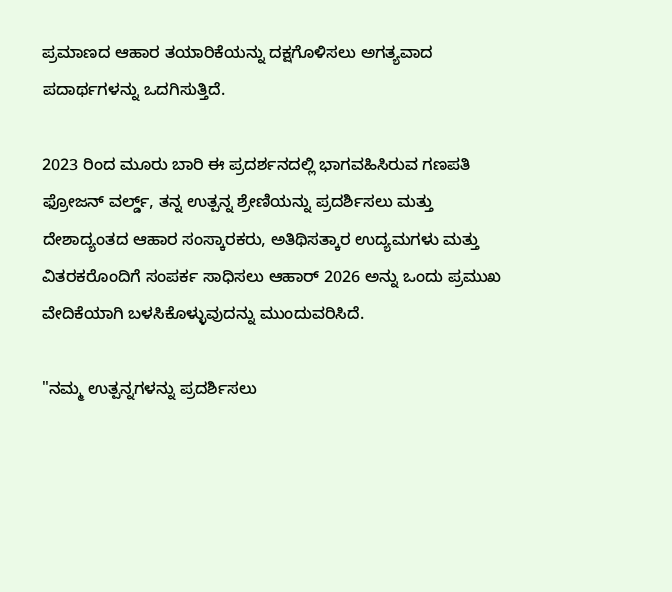ಪ್ರಮಾಣದ ಆಹಾರ ತಯಾರಿಕೆಯನ್ನು ದಕ್ಷಗೊಳಿಸಲು ಅಗತ್ಯವಾದ ಪದಾರ್ಥಗಳನ್ನು ಒದಗಿಸುತ್ತಿದೆ.

2023 ರಿಂದ ಮೂರು ಬಾರಿ ಈ ಪ್ರದರ್ಶನದಲ್ಲಿ ಭಾಗವಹಿಸಿರುವ ಗಣಪತಿ ಫ್ರೋಜನ್ ವರ್ಲ್ಡ್, ತನ್ನ ಉತ್ಪನ್ನ ಶ್ರೇಣಿಯನ್ನು ಪ್ರದರ್ಶಿಸಲು ಮತ್ತು ದೇಶಾದ್ಯಂತದ ಆಹಾರ ಸಂಸ್ಕಾರಕರು, ಅತಿಥಿಸತ್ಕಾರ ಉದ್ಯಮಗಳು ಮತ್ತು ವಿತರಕರೊಂದಿಗೆ ಸಂಪರ್ಕ ಸಾಧಿಸಲು ಆಹಾರ್ 2026 ಅನ್ನು ಒಂದು ಪ್ರಮುಖ ವೇದಿಕೆಯಾಗಿ ಬಳಸಿಕೊಳ್ಳುವುದನ್ನು ಮುಂದುವರಿಸಿದೆ.

"ನಮ್ಮ ಉತ್ಪನ್ನಗಳನ್ನು ಪ್ರದರ್ಶಿಸಲು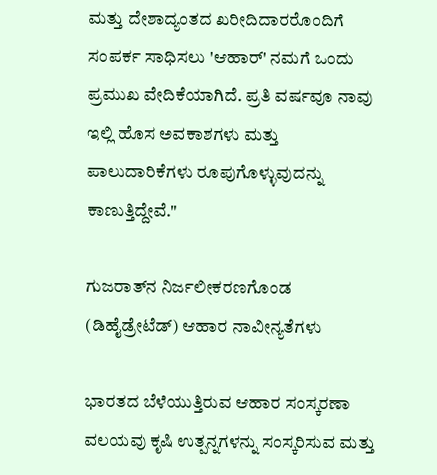ಮತ್ತು ದೇಶಾದ್ಯಂತದ ಖರೀದಿದಾರರೊಂದಿಗೆ ಸಂಪರ್ಕ ಸಾಧಿಸಲು 'ಆಹಾರ್' ನಮಗೆ ಒಂದು ಪ್ರಮುಖ ವೇದಿಕೆಯಾಗಿದೆ. ಪ್ರತಿ ವರ್ಷವೂ ನಾವು ಇಲ್ಲಿ ಹೊಸ ಅವಕಾಶಗಳು ಮತ್ತು ಪಾಲುದಾರಿಕೆಗಳು ರೂಪುಗೊಳ್ಳುವುದನ್ನು ಕಾಣುತ್ತಿದ್ದೇವೆ."

ಗುಜರಾತ್‌ನ ನಿರ್ಜಲೀಕರಣಗೊಂಡ (ಡಿಹೈಡ್ರೇಟೆಡ್) ಆಹಾರ ನಾವೀನ್ಯತೆಗಳು

ಭಾರತದ ಬೆಳೆಯುತ್ತಿರುವ ಆಹಾರ ಸಂಸ್ಕರಣಾ ವಲಯವು ಕೃಷಿ ಉತ್ಪನ್ನಗಳನ್ನು ಸಂಸ್ಕರಿಸುವ ಮತ್ತು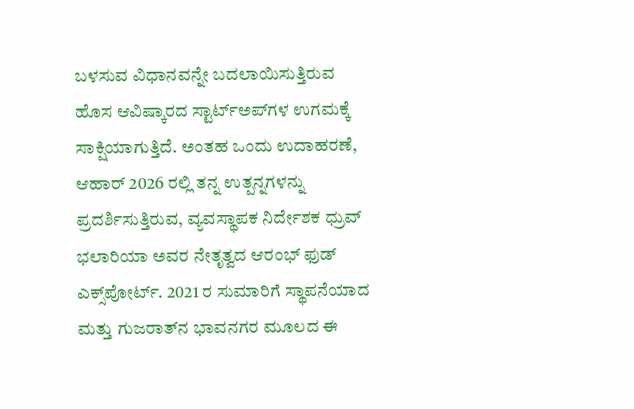ಬಳಸುವ ವಿಧಾನವನ್ನೇ ಬದಲಾಯಿಸುತ್ತಿರುವ ಹೊಸ ಆವಿಷ್ಕಾರದ ಸ್ಟಾರ್ಟ್‌ಅಪ್‌ಗಳ ಉಗಮಕ್ಕೆ ಸಾಕ್ಷಿಯಾಗುತ್ತಿದೆ. ಅಂತಹ ಒಂದು ಉದಾಹರಣೆ, ಆಹಾರ್ 2026 ರಲ್ಲಿ ತನ್ನ ಉತ್ಪನ್ನಗಳನ್ನು ಪ್ರದರ್ಶಿಸುತ್ತಿರುವ, ವ್ಯವಸ್ಥಾಪಕ ನಿರ್ದೇಶಕ ಧ್ರುವ್ ಭಲಾರಿಯಾ ಅವರ ನೇತೃತ್ವದ ಆರಂಭ್ ಫುಡ್ ಎಕ್ಸ್‌ಪೋರ್ಟ್. 2021 ರ ಸುಮಾರಿಗೆ ಸ್ಥಾಪನೆಯಾದ ಮತ್ತು ಗುಜರಾತ್‌ನ ಭಾವನಗರ ಮೂಲದ ಈ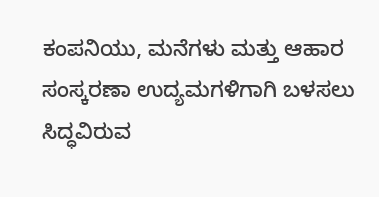ಕಂಪನಿಯು, ಮನೆಗಳು ಮತ್ತು ಆಹಾರ ಸಂಸ್ಕರಣಾ ಉದ್ಯಮಗಳಿಗಾಗಿ ಬಳಸಲು ಸಿದ್ಧವಿರುವ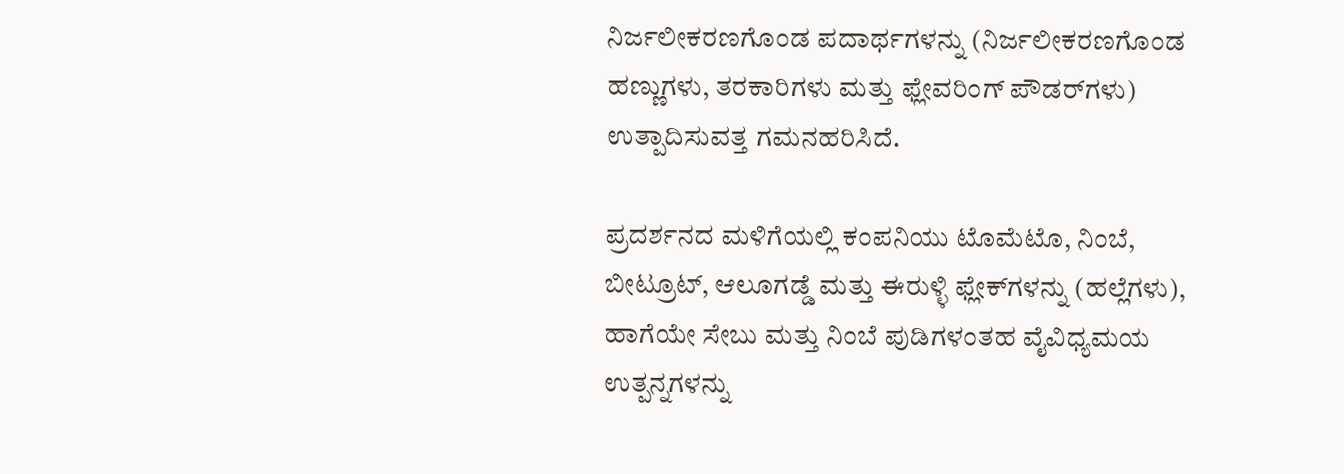ನಿರ್ಜಲೀಕರಣಗೊಂಡ ಪದಾರ್ಥಗಳನ್ನು (ನಿರ್ಜಲೀಕರಣಗೊಂಡ ಹಣ್ಣುಗಳು, ತರಕಾರಿಗಳು ಮತ್ತು ಫ್ಲೇವರಿಂಗ್ ಪೌಡರ್‌ಗಳು) ಉತ್ಪಾದಿಸುವತ್ತ ಗಮನಹರಿಸಿದೆ.

ಪ್ರದರ್ಶನದ ಮಳಿಗೆಯಲ್ಲಿ ಕಂಪನಿಯು ಟೊಮೆಟೊ, ನಿಂಬೆ, ಬೀಟ್ರೂಟ್, ಆಲೂಗಡ್ಡೆ ಮತ್ತು ಈರುಳ್ಳಿ ಫ್ಲೇಕ್‌ಗಳನ್ನು (ಹಲ್ಲೆಗಳು), ಹಾಗೆಯೇ ಸೇಬು ಮತ್ತು ನಿಂಬೆ ಪುಡಿಗಳಂತಹ ವೈವಿಧ್ಯಮಯ ಉತ್ಪನ್ನಗಳನ್ನು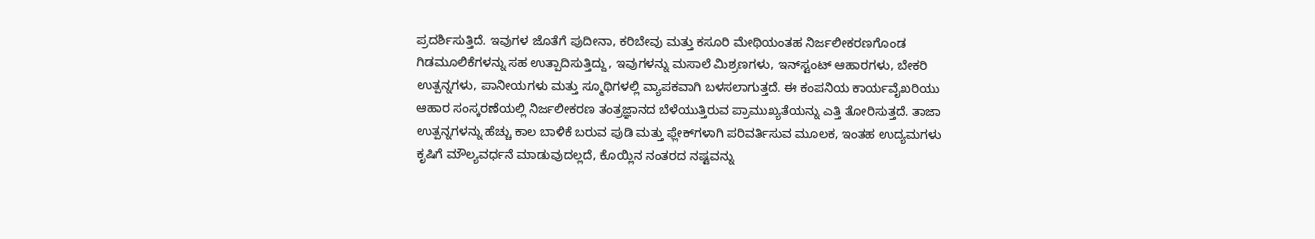ಪ್ರದರ್ಶಿಸುತ್ತಿದೆ. ಇವುಗಳ ಜೊತೆಗೆ ಪುದೀನಾ, ಕರಿಬೇವು ಮತ್ತು ಕಸೂರಿ ಮೇಥಿಯಂತಹ ನಿರ್ಜಲೀಕರಣಗೊಂಡ ಗಿಡಮೂಲಿಕೆಗಳನ್ನು ಸಹ ಉತ್ಪಾದಿಸುತ್ತಿದ್ದು, ಇವುಗಳನ್ನು ಮಸಾಲೆ ಮಿಶ್ರಣಗಳು, ಇನ್‌ಸ್ಟಂಟ್ ಆಹಾರಗಳು, ಬೇಕರಿ ಉತ್ಪನ್ನಗಳು, ಪಾನೀಯಗಳು ಮತ್ತು ಸ್ಮೂಥಿಗಳಲ್ಲಿ ವ್ಯಾಪಕವಾಗಿ ಬಳಸಲಾಗುತ್ತದೆ. ಈ ಕಂಪನಿಯ ಕಾರ್ಯವೈಖರಿಯು ಆಹಾರ ಸಂಸ್ಕರಣೆಯಲ್ಲಿ ನಿರ್ಜಲೀಕರಣ ತಂತ್ರಜ್ಞಾನದ ಬೆಳೆಯುತ್ತಿರುವ ಪ್ರಾಮುಖ್ಯತೆಯನ್ನು ಎತ್ತಿ ತೋರಿಸುತ್ತದೆ. ತಾಜಾ ಉತ್ಪನ್ನಗಳನ್ನು ಹೆಚ್ಚು ಕಾಲ ಬಾಳಿಕೆ ಬರುವ ಪುಡಿ ಮತ್ತು ಫ್ಲೇಕ್‌ಗಳಾಗಿ ಪರಿವರ್ತಿಸುವ ಮೂಲಕ, ಇಂತಹ ಉದ್ಯಮಗಳು ಕೃಷಿಗೆ ಮೌಲ್ಯವರ್ಧನೆ ಮಾಡುವುದಲ್ಲದೆ, ಕೊಯ್ಲಿನ ನಂತರದ ನಷ್ಟವನ್ನು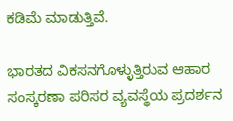ಕಡಿಮೆ ಮಾಡುತ್ತಿವೆ.

ಭಾರತದ ವಿಕಸನಗೊಳ್ಳುತ್ತಿರುವ ಆಹಾರ ಸಂಸ್ಕರಣಾ ಪರಿಸರ ವ್ಯವಸ್ಥೆಯ ಪ್ರದರ್ಶನ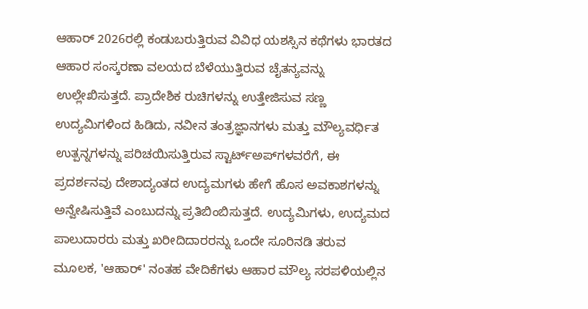ಆಹಾರ್ 2026ರಲ್ಲಿ ಕಂಡುಬರುತ್ತಿರುವ ವಿವಿಧ ಯಶಸ್ಸಿನ ಕಥೆಗಳು ಭಾರತದ ಆಹಾರ ಸಂಸ್ಕರಣಾ ವಲಯದ ಬೆಳೆಯುತ್ತಿರುವ ಚೈತನ್ಯವನ್ನು ಉಲ್ಲೇಖಿಸುತ್ತದೆ. ಪ್ರಾದೇಶಿಕ ರುಚಿಗಳನ್ನು ಉತ್ತೇಜಿಸುವ ಸಣ್ಣ ಉದ್ಯಮಿಗಳಿಂದ ಹಿಡಿದು, ನವೀನ ತಂತ್ರಜ್ಞಾನಗಳು ಮತ್ತು ಮೌಲ್ಯವರ್ಧಿತ ಉತ್ಪನ್ನಗಳನ್ನು ಪರಿಚಯಿಸುತ್ತಿರುವ ಸ್ಟಾರ್ಟ್‌ಅಪ್‌ಗಳವರೆಗೆ, ಈ ಪ್ರದರ್ಶನವು ದೇಶಾದ್ಯಂತದ ಉದ್ಯಮಗಳು ಹೇಗೆ ಹೊಸ ಅವಕಾಶಗಳನ್ನು ಅನ್ವೇಷಿಸುತ್ತಿವೆ ಎಂಬುದನ್ನು ಪ್ರತಿಬಿಂಬಿಸುತ್ತದೆ. ಉದ್ಯಮಿಗಳು, ಉದ್ಯಮದ ಪಾಲುದಾರರು ಮತ್ತು ಖರೀದಿದಾರರನ್ನು ಒಂದೇ ಸೂರಿನಡಿ ತರುವ ಮೂಲಕ, 'ಆಹಾರ್' ನಂತಹ ವೇದಿಕೆಗಳು ಆಹಾರ ಮೌಲ್ಯ ಸರಪಳಿಯಲ್ಲಿನ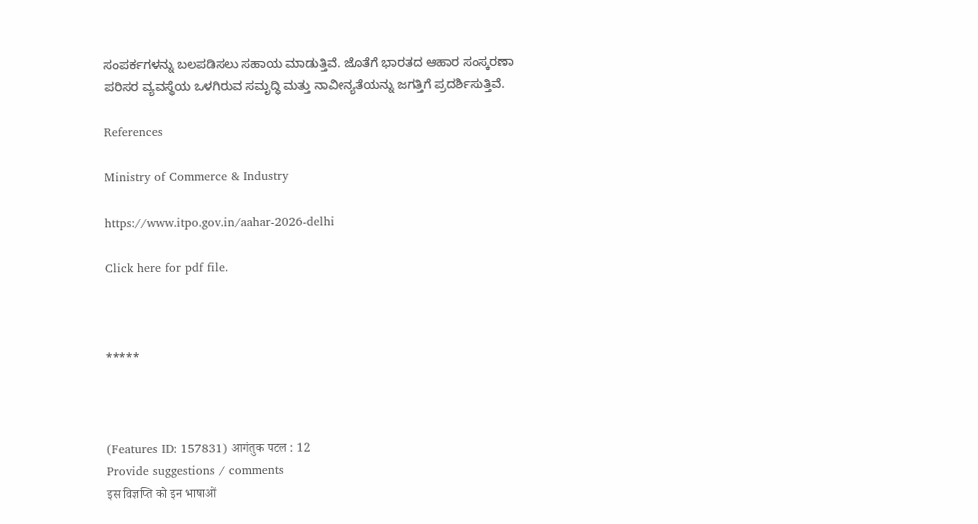ಸಂಪರ್ಕಗಳನ್ನು ಬಲಪಡಿಸಲು ಸಹಾಯ ಮಾಡುತ್ತಿವೆ. ಜೊತೆಗೆ ಭಾರತದ ಆಹಾರ ಸಂಸ್ಕರಣಾ ಪರಿಸರ ವ್ಯವಸ್ಥೆಯ ಒಳಗಿರುವ ಸಮೃದ್ಧಿ ಮತ್ತು ನಾವೀನ್ಯತೆಯನ್ನು ಜಗತ್ತಿಗೆ ಪ್ರದರ್ಶಿಸುತ್ತಿವೆ.

References

Ministry of Commerce & Industry

https://www.itpo.gov.in/aahar-2026-delhi

Click here for pdf file.



*****



(Features ID: 157831) आगंतुक पटल : 12
Provide suggestions / comments
इस विज्ञप्ति को इन भाषाओं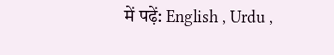में पढ़ें: English , Urdu ,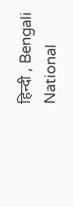हिन्दी , Bengali
National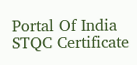Portal Of India
STQC Certificate